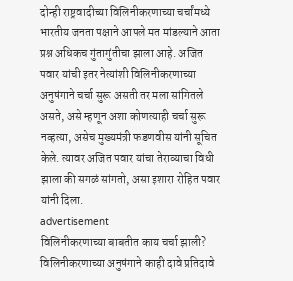दोन्ही राष्ट्रवादीच्या विलिनीकरणाच्या चर्चांमध्ये भारतीय जनता पक्षाने आपले मत मांडल्याने आता प्रश्न अधिकच गुंतागुंतीचा झाला आहे. अजित पवार यांची इतर नेत्यांशी विलिनीकरणाच्या अनुषंगाने चर्चा सुरू असती तर मला सांगितले असते, असे म्हणून अशा कोणत्याही चर्चा सुरू नव्हत्या, असेच मुख्यमंत्री फडणवीस यांनी सूचित केले. त्यावर अजित पवार यांचा तेराव्याचा विधी झाला की सगळं सांगतो, असा इशारा रोहित पवार यांनी दिला.
advertisement
विलिनीकरणाच्या बाबतीत काय चर्चा झाली?
विलिनीकरणाच्या अनुषंगाने काही दावे प्रतिदावे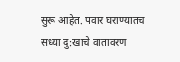सुरू आहेत. पवार घराण्यातच सध्या दु:खाचे वातावरण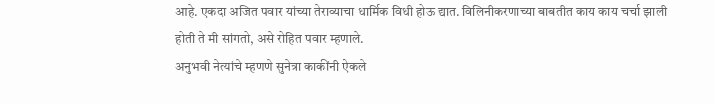आहे. एकदा अजित पवार यांच्या तेराव्याचा धार्मिक विधी होऊ द्यात. विलिनीकरणाच्या बाबतीत काय काय चर्चा झाली होती ते मी सांगतो, असे रोहित पवार म्हणाले.
अनुभवी नेत्यांचे म्हणणे सुनेत्रा काकींनी ऐकले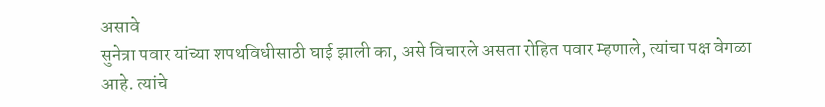असावे
सुनेत्रा पवार यांच्या शपथविधीसाठी घाई झाली का, असे विचारले असता रोहित पवार म्हणाले, त्यांचा पक्ष वेगळा आहे. त्यांचे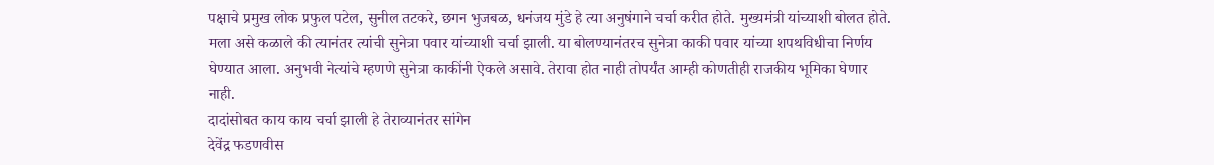पक्षाचे प्रमुख लोक प्रफुल पटेल, सुनील तटकरे, छगन भुजबळ, धनंजय मुंडे हे त्या अनुषंगाने चर्चा करीत होते. मुख्यमंत्री यांच्याशी बोलत होते. मला असे कळाले की त्यानंतर त्यांची सुनेत्रा पवार यांच्याशी चर्चा झाली. या बोलण्यानंतरच सुनेत्रा काकी पवार यांच्या शपथविधीचा निर्णय घेण्यात आला. अनुभवी नेत्यांचे म्हणणे सुनेत्रा काकींनी ऐकले असावे. तेरावा होत नाही तोपर्यंत आम्ही कोणतीही राजकीय भूमिका घेणार नाही.
दादांसोबत काय काय चर्चा झाली हे तेराव्यानंतर सांगेन
देवेंद्र फडणवीस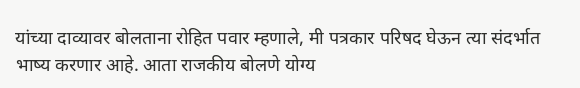यांच्या दाव्यावर बोलताना रोहित पवार म्हणाले, मी पत्रकार परिषद घेऊन त्या संदर्भात भाष्य करणार आहे. आता राजकीय बोलणे योग्य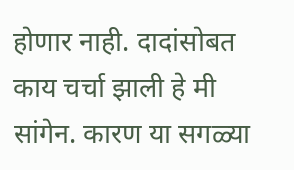होणार नाही. दादांसोबत काय चर्चा झाली हे मी सांगेन. कारण या सगळ्या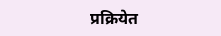प्रक्रियेत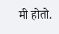मी होतो.